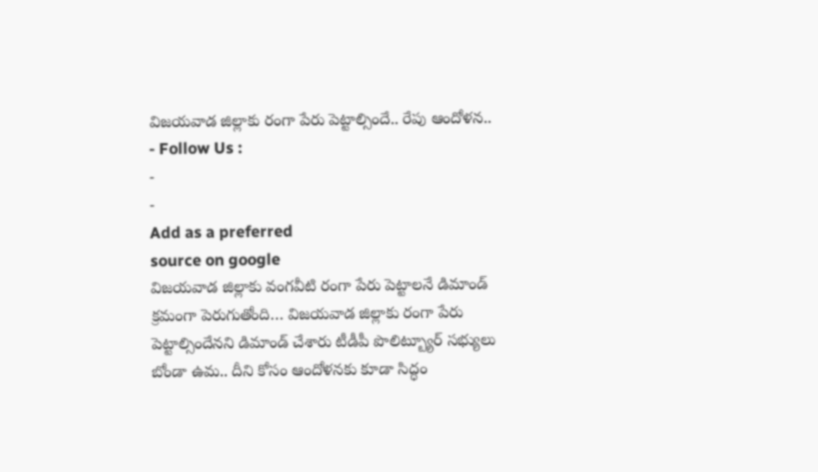విజయవాడ జిల్లాకు రంగా పేరు పెట్టాల్సిందే.. రేపు ఆందోళన..
- Follow Us :
-
-
Add as a preferred
source on google
విజయవాడ జిల్లాకు వంగవీటి రంగా పేరు పెట్టాలనే డిమాండ్ క్రమంగా పెరుగుతోంది… విజయవాడ జిల్లాకు రంగా పేరు పెట్టాల్సిందేనని డిమాండ్ చేశారు టీడీపీ పొలిట్బ్యూర్ సభ్యులు బోండా ఉమ.. దీని కోసం ఆందోళనకు కూడా సిద్ధం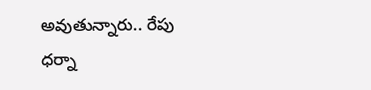అవుతున్నారు.. రేపు ధర్నా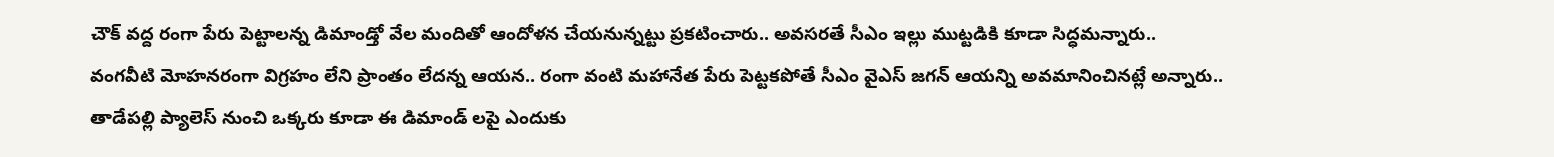చౌక్ వద్ద రంగా పేరు పెట్టాలన్న డిమాండ్తో వేల మందితో ఆందోళన చేయనున్నట్టు ప్రకటించారు.. అవసరతే సీఎం ఇల్లు ముట్టడికి కూడా సిద్ధమన్నారు.. వంగవీటి మోహనరంగా విగ్రహం లేని ప్రాంతం లేదన్న ఆయన.. రంగా వంటి మహానేత పేరు పెట్టకపోతే సీఎం వైఎస్ జగన్ ఆయన్ని అవమానించినట్లే అన్నారు.. తాడేపల్లి ప్యాలెస్ నుంచి ఒక్కరు కూడా ఈ డిమాండ్ లపై ఎందుకు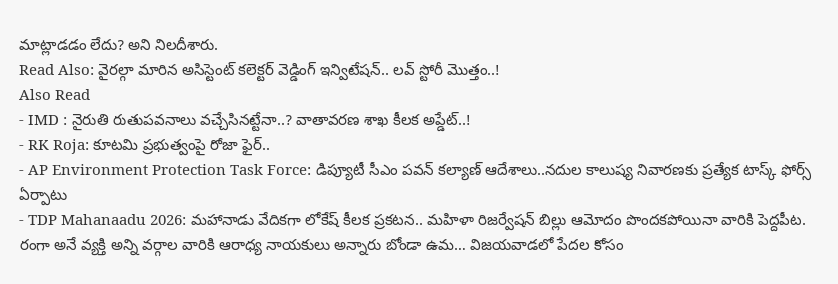మాట్లాడడం లేదు? అని నిలదీశారు.
Read Also: వైరల్గా మారిన అసిస్టెంట్ కలెక్టర్ వెడ్డింగ్ ఇన్విటేషన్.. లవ్ స్టోరీ మొత్తం..!
Also Read
- IMD : నైరుతి రుతుపవనాలు వచ్చేసినట్టేనా..? వాతావరణ శాఖ కీలక అప్డేట్..!
- RK Roja: కూటమి ప్రభుత్వంపై రోజా ఫైర్..
- AP Environment Protection Task Force: డిప్యూటీ సీఎం పవన్ కల్యాణ్ ఆదేశాలు..నదుల కాలుష్య నివారణకు ప్రత్యేక టాస్క్ ఫోర్స్ ఏర్పాటు
- TDP Mahanaadu 2026: మహానాడు వేదికగా లోకేష్ కీలక ప్రకటన.. మహిళా రిజర్వేషన్ బిల్లు ఆమోదం పొందకపోయినా వారికి పెద్దపీట.
రంగా అనే వ్యక్తి అన్ని వర్గాల వారికి ఆరాధ్య నాయకులు అన్నారు బోండా ఉమ… విజయవాడలో పేదల కోసం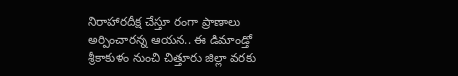నిరాహారదీక్ష చేస్తూ రంగా ప్రాణాలు అర్పించారన్న ఆయన.. ఈ డిమాండ్తో శ్రీకాకుళం నుంచి చిత్తూరు జిల్లా వరకు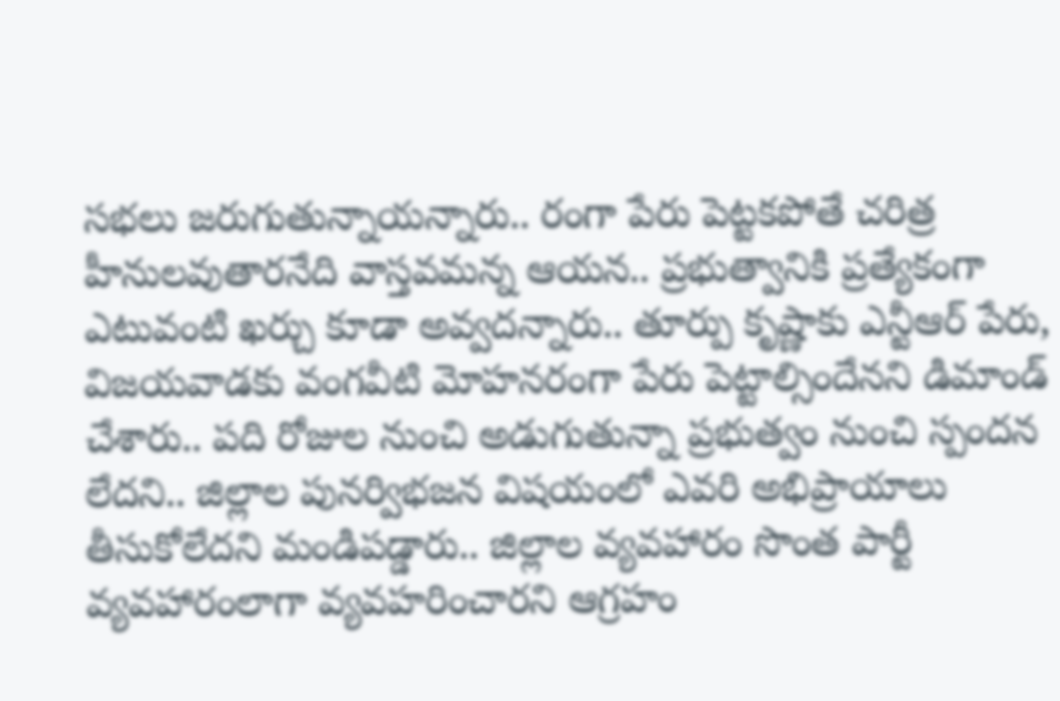సభలు జరుగుతున్నాయన్నారు.. రంగా పేరు పెట్టకపోతే చరిత్ర హీనులవుతారనేది వాస్తవమన్న ఆయన.. ప్రభుత్వానికి ప్రత్యేకంగా ఎటువంటి ఖర్చు కూడా అవ్వదన్నారు.. తూర్పు కృష్ణాకు ఎన్టీఆర్ పేరు, విజయవాడకు వంగవీటి మోహనరంగా పేరు పెట్టాల్సిందేనని డిమాండ్ చేశారు.. పది రోజుల నుంచి అడుగుతున్నా ప్రభుత్వం నుంచి స్పందన లేదని.. జిల్లాల పునర్విభజన విషయంలో ఎవరి అభిప్రాయాలు తీసుకోలేదని మండిపడ్డారు.. జిల్లాల వ్యవహారం సొంత పార్టీ వ్యవహారంలాగా వ్యవహరించారని ఆగ్రహం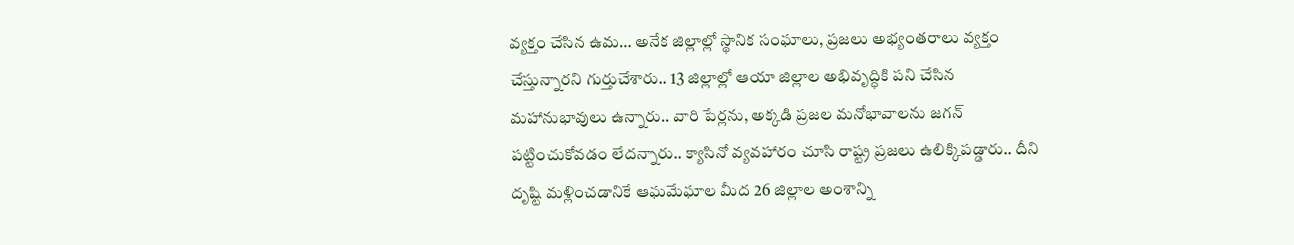వ్యక్తం చేసిన ఉమ… అనేక జిల్లాల్లో స్థానిక సంఘాలు, ప్రజలు అభ్యంతరాలు వ్యక్తం చేస్తున్నారని గుర్తుచేశారు.. 13 జిల్లాల్లో ఆయా జిల్లాల అభివృద్ధికి పని చేసిన మహానుభావులు ఉన్నారు.. వారి పేర్లను, అక్కడి ప్రజల మనోభావాలను జగన్ పట్టించుకోవడం లేదన్నారు.. క్యాసినో వ్యవహారం చూసి రాష్ట్ర ప్రజలు ఉలిక్కిపడ్డారు.. దీని దృష్టి మళ్లించడానికే ఆఘమేఘాల మీద 26 జిల్లాల అంశాన్ని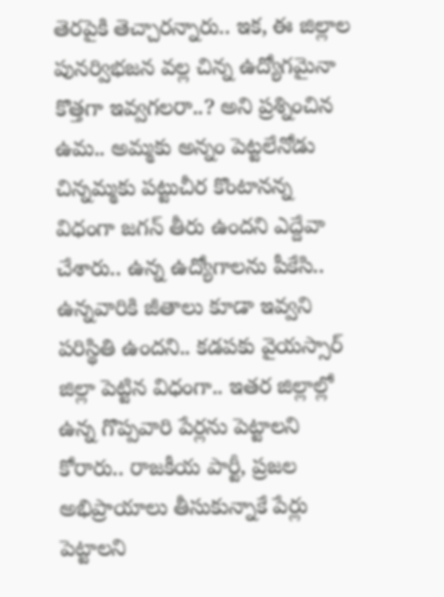తెరపైకి తెచ్చారన్నారు.. ఇక, ఈ జిల్లాల పునర్విభజన వల్ల చిన్న ఉద్యోగమైనా కొత్తగా ఇవ్వగలరా..? అని ప్రశ్నించిన ఉమ.. అమ్మకు అన్నం పెట్టలేనోడు చిన్నమ్మకు పట్టుచీర కొంటానన్న విధంగా జగన్ తీరు ఉందని ఎద్దేవా చేశారు.. ఉన్న ఉద్యోగాలను పీకేసి.. ఉన్నవారికి జీతాలు కూడా ఇవ్వని పరిస్థితి ఉందని.. కడపకు వైయస్సార్ జిల్లా పెట్టిన విధంగా.. ఇతర జిల్లాల్లో ఉన్న గొప్పవారి పేర్లను పెట్టాలని కోరారు.. రాజకీయ పార్టీ, ప్రజల అభిప్రాయాలు తీసుకున్నాకే పేర్లు పెట్టాలని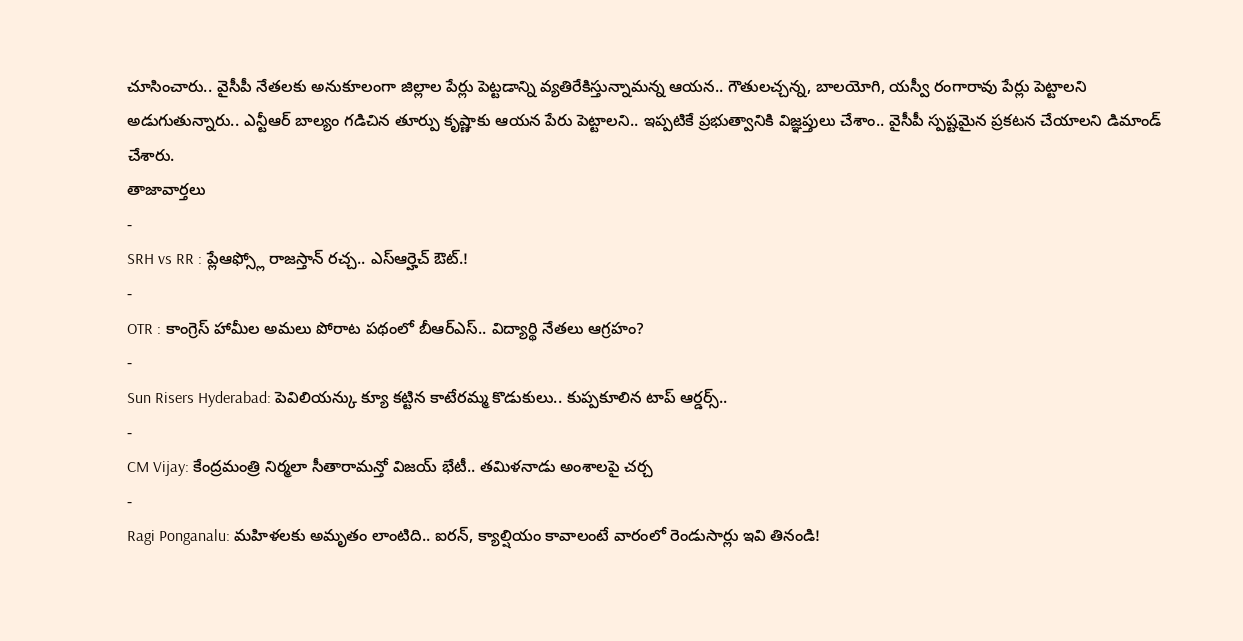చూసించారు.. వైసీపీ నేతలకు అనుకూలంగా జిల్లాల పేర్లు పెట్టడాన్ని వ్యతిరేకిస్తున్నామన్న ఆయన.. గౌతులచ్చన్న, బాలయోగి, యస్వీ రంగారావు పేర్లు పెట్టాలని అడుగుతున్నారు.. ఎన్టీఆర్ బాల్యం గడిచిన తూర్పు కృష్ణాకు ఆయన పేరు పెట్టాలని.. ఇప్పటికే ప్రభుత్వానికి విజ్ఞప్తులు చేశాం.. వైసీపీ స్పష్టమైన ప్రకటన చేయాలని డిమాండ్ చేశారు.
తాజావార్తలు
-
SRH vs RR : ప్లేఆఫ్స్లో రాజస్తాన్ రచ్చ.. ఎస్ఆర్హెచ్ ఔట్.!
-
OTR : కాంగ్రెస్ హామీల అమలు పోరాట పథంలో బీఆర్ఎస్.. విద్యార్థి నేతలు ఆగ్రహం?
-
Sun Risers Hyderabad: పెవిలియన్కు క్యూ కట్టిన కాటేరమ్మ కొడుకులు.. కుప్పకూలిన టాప్ ఆర్డర్స్..
-
CM Vijay: కేంద్రమంత్రి నిర్మలా సీతారామన్తో విజయ్ భేటీ.. తమిళనాడు అంశాలపై చర్చ
-
Ragi Ponganalu: మహిళలకు అమృతం లాంటిది.. ఐరన్, క్యాల్షియం కావాలంటే వారంలో రెండుసార్లు ఇవి తినండి!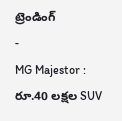ట్రెండింగ్
-
MG Majestor : రూ.40 లక్షల SUV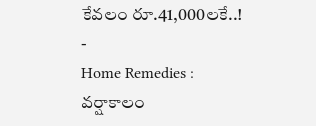కేవలం రూ.41,000లకే..!
-
Home Remedies : వర్షాకాలం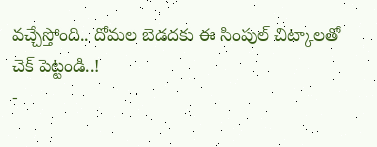వచ్చేస్తోంది.. దోమల బెడదకు ఈ సింపుల్ చిట్కాలతో చెక్ పెట్టండి..!
-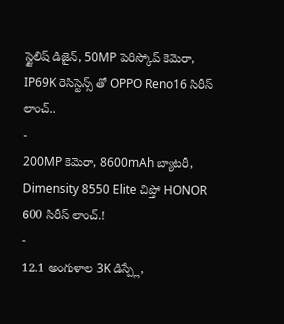స్టైలిష్ డిజైన్, 50MP పెరిస్కోప్ కెమెరా, IP69K రెసిస్టెన్స్ తో OPPO Reno16 సిరీస్ లాంచ్..
-
200MP కెమెరా, 8600mAh బ్యాటరీ, Dimensity 8550 Elite చిప్తో HONOR 600 సిరీస్ లాంచ్.!
-
12.1 అంగుళాల 3K డిస్ప్లే,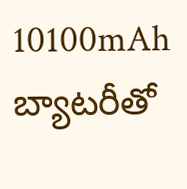10100mAh బ్యాటరీతో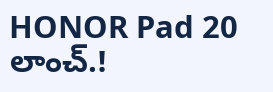HONOR Pad 20 లాంచ్.!